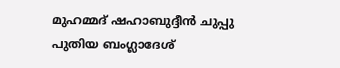മുഹമ്മദ് ഷഹാബുദ്ദീൻ ചുപ്പു പുതിയ ബംഗ്ലാദേശ്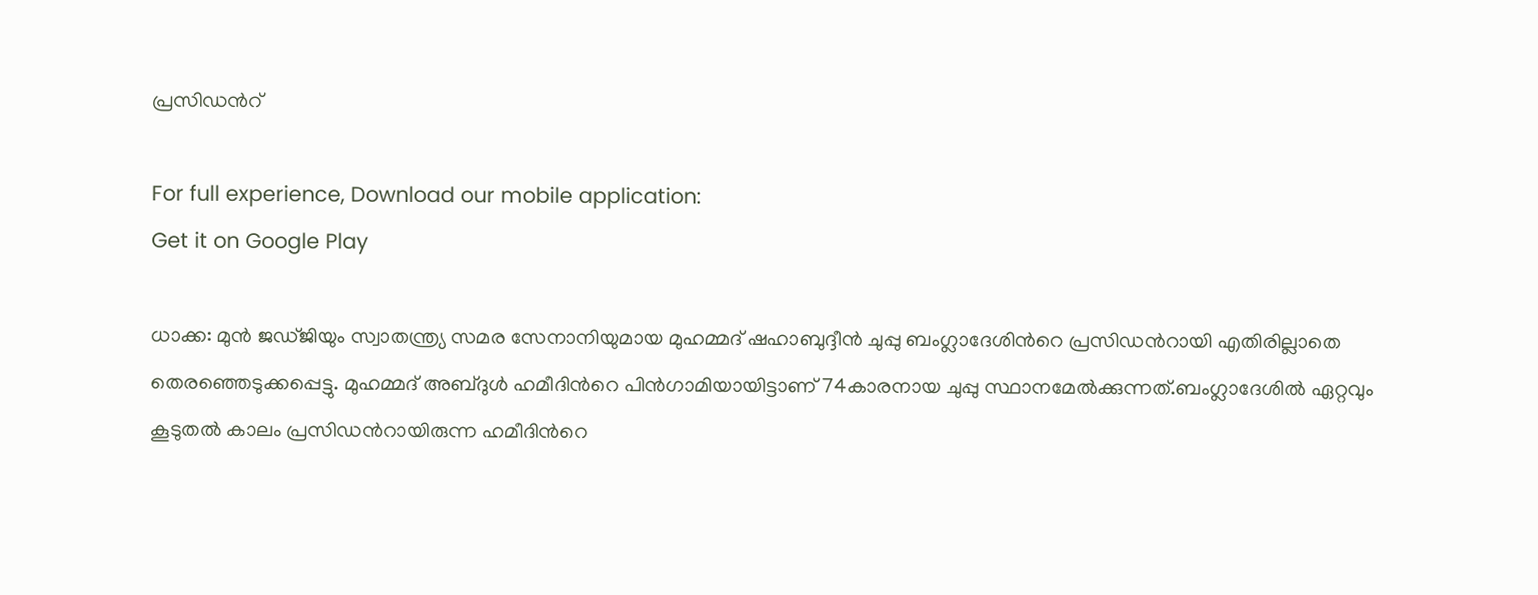പ്രസിഡന്‍റ്

For full experience, Download our mobile application:
Get it on Google Play

ധാക്ക: മുൻ ജഡ്ജിയും സ്വാതന്ത്ര്യ സമര സേനാനിയുമായ മുഹമ്മദ് ഷഹാബുദ്ദീൻ ചുപ്പു ബംഗ്ലാദേശിന്‍റെ പ്രസിഡന്‍റായി എതിരില്ലാതെ തെരഞ്ഞെടുക്കപ്പെട്ടു. മുഹമ്മദ് അബ്ദുൾ ഹമീദിന്‍റെ പിന്‍ഗാമിയായിട്ടാണ് 74കാരനായ ചുപ്പു സ്ഥാനമേല്‍ക്കുന്നത്.ബംഗ്ലാദേശില്‍ ഏറ്റവും കൂടുതൽ കാലം പ്രസിഡന്‍റായിരുന്ന ഹമീദിന്‍റെ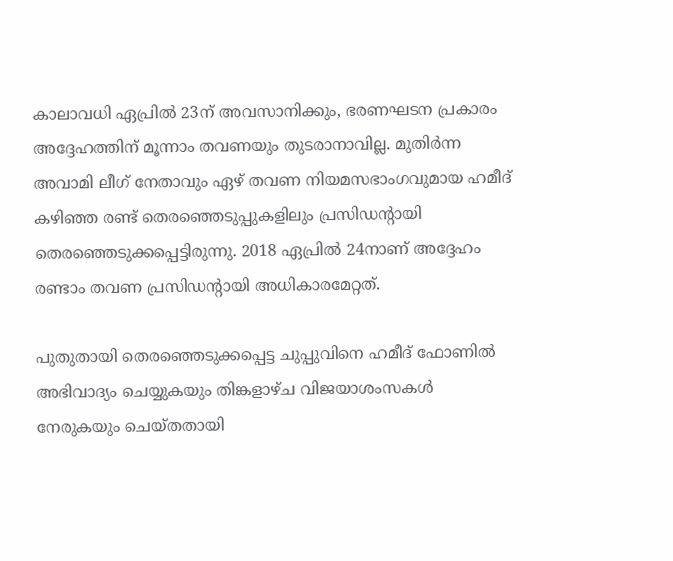കാലാവധി ഏപ്രിൽ 23ന് അവസാനിക്കും, ഭരണഘടന പ്രകാരം അദ്ദേഹത്തിന് മൂന്നാം തവണയും തുടരാനാവില്ല. മുതിർന്ന അവാമി ലീഗ് നേതാവും ഏഴ് തവണ നിയമസഭാംഗവുമായ ഹമീദ് കഴിഞ്ഞ രണ്ട് തെരഞ്ഞെടുപ്പുകളിലും പ്രസിഡന്‍റായി തെരഞ്ഞെടുക്കപ്പെട്ടിരുന്നു. 2018 ഏപ്രില്‍ 24നാണ് അദ്ദേഹം രണ്ടാം തവണ പ്രസിഡന്‍റായി അധികാരമേറ്റത്.

പുതുതായി തെരഞ്ഞെടുക്കപ്പെട്ട ചുപ്പുവിനെ ഹമീദ് ഫോണിൽ അഭിവാദ്യം ചെയ്യുകയും തിങ്കളാഴ്ച വിജയാശംസകൾ നേരുകയും ചെയ്തതായി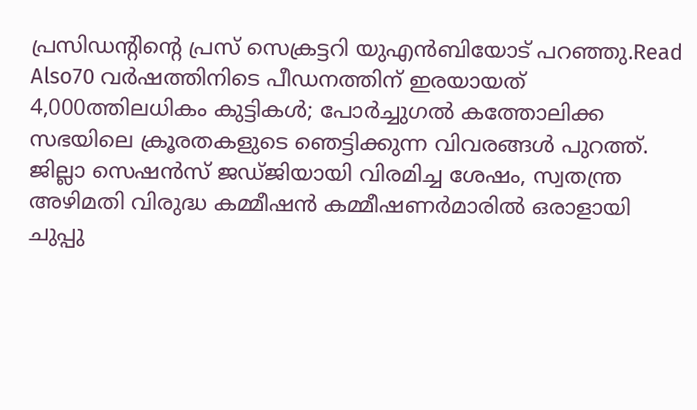പ്രസിഡന്‍റിന്‍റെ പ്രസ് സെക്രട്ടറി യുഎൻബിയോട് പറഞ്ഞു.Read Also70 വര്‍ഷത്തിനിടെ പീഡനത്തിന് ഇരയായത് 4,000ത്തിലധികം കുട്ടികള്‍; പോര്‍ച്ചുഗല്‍ കത്തോലിക്ക സഭയിലെ ക്രൂരതകളുടെ ഞെട്ടിക്കുന്ന വിവരങ്ങള്‍ പുറത്ത്. ജില്ലാ സെഷൻസ് ജഡ്ജിയായി വിരമിച്ച ശേഷം, സ്വതന്ത്ര അഴിമതി വിരുദ്ധ കമ്മീഷൻ കമ്മീഷണർമാരിൽ ഒരാളായി ചുപ്പു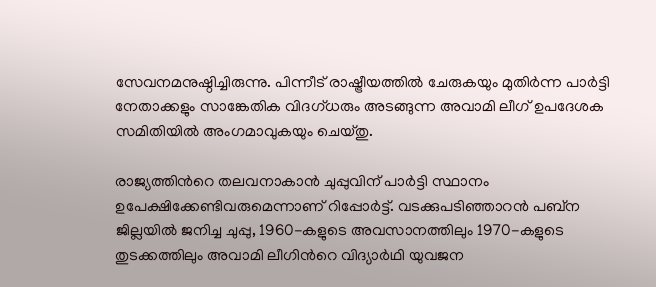സേവനമനുഷ്ഠിച്ചിരുന്നു. പിന്നീട് രാഷ്ട്രീയത്തിൽ ചേരുകയും മുതിർന്ന പാർട്ടി നേതാക്കളും സാങ്കേതിക വിദഗ്ധരും അടങ്ങുന്ന അവാമി ലീഗ് ഉപദേശക സമിതിയിൽ അംഗമാവുകയും ചെയ്തു.

രാജ്യത്തിന്‍റെ തലവനാകാൻ ചുപ്പുവിന് പാർട്ടി സ്ഥാനം ഉപേക്ഷിക്കേണ്ടിവരുമെന്നാണ് റിപ്പോര്‍ട്ട്. വടക്കുപടിഞ്ഞാറൻ പബ്‌ന ജില്ലയിൽ ജനിച്ച ചുപ്പു, 1960-കളുടെ അവസാനത്തിലും 1970-കളുടെ തുടക്കത്തിലും അവാമി ലീഗിന്‍റെ വിദ്യാർഥി യുവജന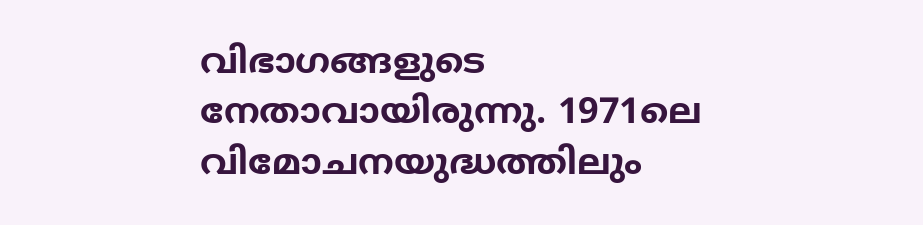വിഭാഗങ്ങളുടെ നേതാവായിരുന്നു. 1971ലെ വിമോചനയുദ്ധത്തിലും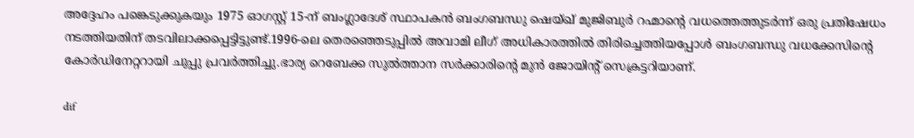അദ്ദേഹം പങ്കെടുക്കുകയും 1975 ഓഗസ്റ്റ് 15-ന് ബംഗ്ലാദേശ് സ്ഥാപകൻ ബംഗബന്ധു ഷെയ്ഖ് മുജിബുർ റഹ്മാന്റെ വധത്തെത്തുടർന്ന് ഒരു പ്രതിഷേധം നടത്തിയതിന് തടവിലാക്കപ്പെട്ടിട്ടുണ്ട്.1996-ലെ തെരഞ്ഞെടുപ്പിൽ അവാമി ലീഗ് അധികാരത്തിൽ തിരിച്ചെത്തിയപ്പോൾ ബംഗബന്ധു വധക്കേസിന്‍റെ കോർഡിനേറ്ററായി ചുപ്പു പ്രവർത്തിച്ചു.ഭാര്യ റെബേക്ക സുൽത്താന സർക്കാരിന്‍റെ മുൻ ജോയിന്‍റ് സെക്രട്ടറിയാണ്.

dif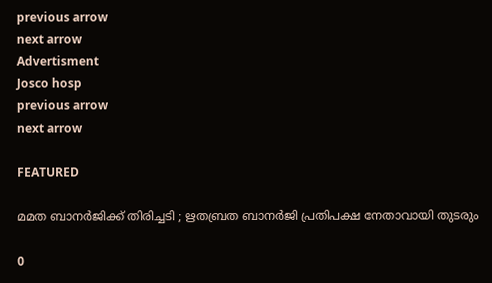previous arrow
next arrow
Advertisment
Josco hosp
previous arrow
next arrow

FEATURED

മമത ബാനർജിക്ക് തിരിച്ചടി ; ഋതബ്രത ബാനർജി പ്രതിപക്ഷ നേതാവായി തുടരും

0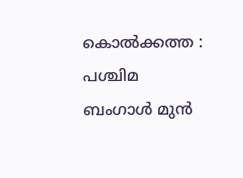കൊൽക്കത്ത : പശ്ചിമ ബംഗാൾ മുൻ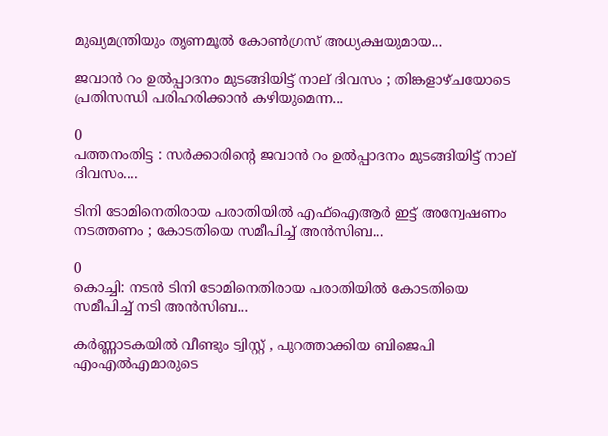മുഖ്യമന്ത്രിയും തൃണമൂൽ കോൺഗ്രസ് അധ്യക്ഷയുമായ...

ജവാൻ റം ഉൽപ്പാദനം മുടങ്ങിയിട്ട് നാല് ദിവസം ; തിങ്കളാഴ്ചയോടെ പ്രതിസന്ധി പരിഹരിക്കാൻ കഴിയുമെന്ന...

0
പത്തനംതിട്ട : സർക്കാരിൻ്റെ ജവാൻ റം ഉൽപ്പാദനം മുടങ്ങിയിട്ട് നാല് ദിവസം....

ടിനി ടോമിനെതിരായ പരാതിയില്‍ എഫ്‌ഐആര്‍ ഇട്ട് അന്വേഷണം നടത്തണം ; കോടതിയെ സമീപിച്ച് അന്‍സിബ...

0
കൊച്ചി: നടന്‍ ടിനി ടോമിനെതിരായ പരാതിയില്‍ കോടതിയെ സമീപിച്ച് നടി അന്‍സിബ...

കർണ്ണാടകയിൽ വീണ്ടും ട്വിസ്റ്റ് , പുറത്താക്കിയ ബിജെപി എംഎൽഎമാരുടെ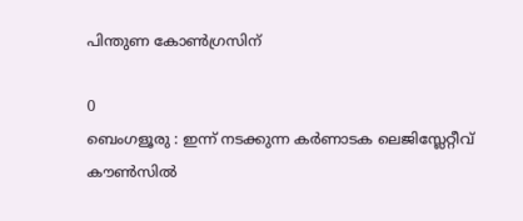പിന്തുണ കോൺഗ്രസിന്

0
ബെംഗളൂരു : ഇന്ന് നടക്കുന്ന കർണാടക ലെജിസ്ലേറ്റീവ് കൗൺസിൽ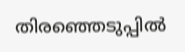തിരഞ്ഞെടുപ്പിൽ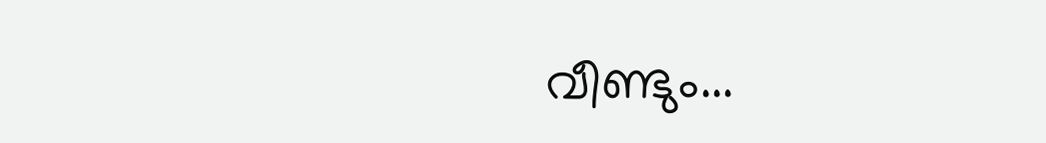വീണ്ടും...